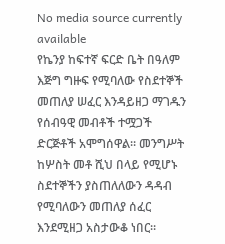No media source currently available
የኬንያ ከፍተኛ ፍርድ ቤት በዓለም እጅግ ግዙፍ የሚባለው የስደተኞች መጠለያ ሠፈር እንዳይዘጋ ማገዱን የሰብዓዊ መብቶች ተሟጋች ድርጅቶች አሞግሰዋል። መንግሥት ከሦስት መቶ ሺህ በላይ የሚሆኑ ስደተኞችን ያስጠለለውን ዳዳብ የሚባለውን መጠለያ ሰፈር እንደሚዘጋ አስታውቆ ነበር።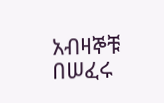አብዛኞቹ በሠፈሩ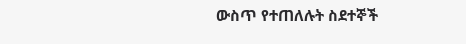ውስጥ የተጠለሉት ስደተኞች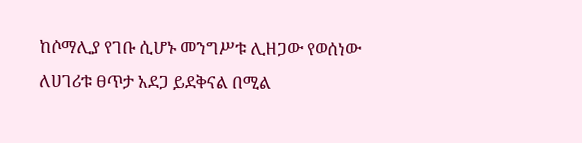ከሶማሊያ የገቡ ሲሆኑ መንግሥቱ ሊዘጋው የወሰነው ለሀገሪቱ ፀጥታ አደጋ ይደቅናል በሚል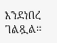እንደነበረ ገልጿል።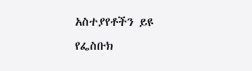አስተያየቶችን ይዩ
የፌስቡክ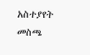አስተያየት መስጫ